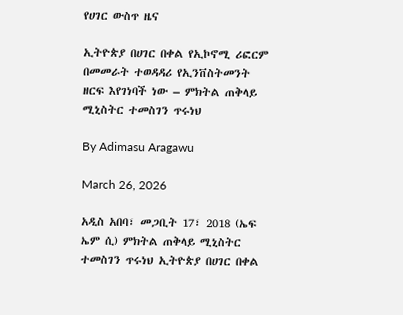የሀገር ውስጥ ዜና

ኢትዮጵያ በሀገር በቀል የኢኮኖሚ ሪፎርም በመመራት ተወዳዳሪ የኢንቨስትመንት ዘርፍ እየገነባች ነው – ምክትል ጠቅላይ ሚኒስትር ተመስገን ጥሩነህ

By Adimasu Aragawu

March 26, 2026

አዲስ አበባ፣ መጋቢት 17፣ 2018 (ኤፍ ኤም ሲ) ምክትል ጠቅላይ ሚኒስትር ተመስገን ጥሩነህ ኢትዮጵያ በሀገር በቀል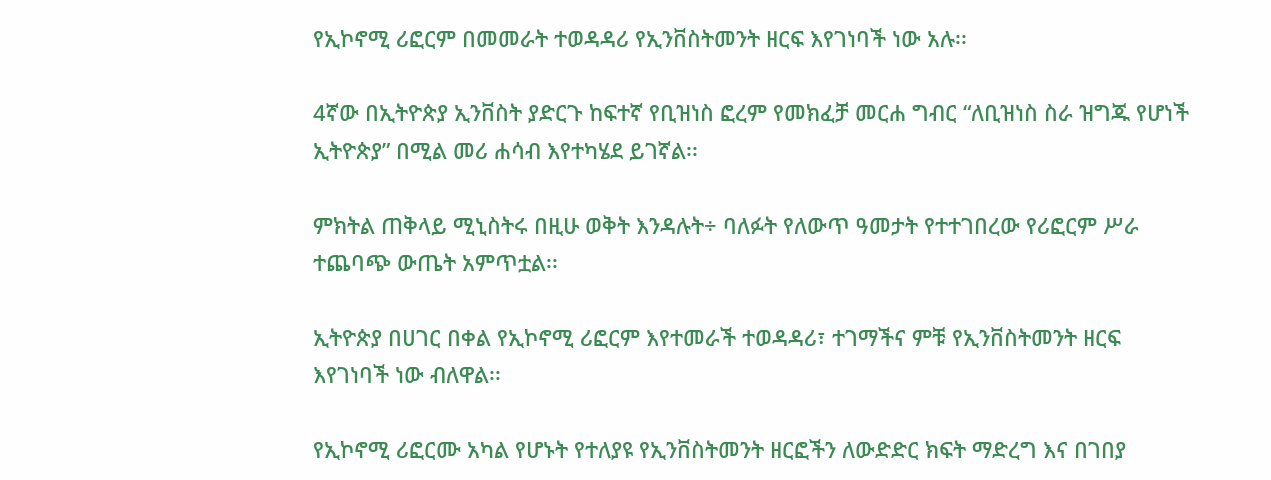የኢኮኖሚ ሪፎርም በመመራት ተወዳዳሪ የኢንቨስትመንት ዘርፍ እየገነባች ነው አሉ፡፡

4ኛው በኢትዮጵያ ኢንቨስት ያድርጉ ከፍተኛ የቢዝነስ ፎረም የመክፈቻ መርሐ ግብር “ለቢዝነስ ስራ ዝግጁ የሆነች ኢትዮጵያ” በሚል መሪ ሐሳብ እየተካሄደ ይገኛል፡፡

ምክትል ጠቅላይ ሚኒስትሩ በዚሁ ወቅት እንዳሉት÷ ባለፉት የለውጥ ዓመታት የተተገበረው የሪፎርም ሥራ ተጨባጭ ውጤት አምጥቷል፡፡

ኢትዮጵያ በሀገር በቀል የኢኮኖሚ ሪፎርም እየተመራች ተወዳዳሪ፣ ተገማችና ምቹ የኢንቨስትመንት ዘርፍ እየገነባች ነው ብለዋል፡፡

የኢኮኖሚ ሪፎርሙ አካል የሆኑት የተለያዩ የኢንቨስትመንት ዘርፎችን ለውድድር ክፍት ማድረግ እና በገበያ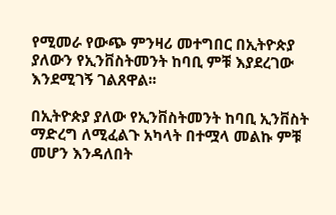የሚመራ የውጭ ምንዛሪ መተግበር በኢትዮጵያ ያለውን የኢንቨስትመንት ከባቢ ምቹ እያደረገው እንደሚገኝ ገልጸዋል፡፡

በኢትዮጵያ ያለው የኢንቨስትመንት ከባቢ ኢንቨስት ማድረግ ለሚፈልጉ አካላት በተሟላ መልኩ ምቹ መሆን እንዳለበት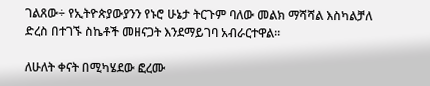ገልጸው÷ የኢትዮጵያውያንን የኑሮ ሁኔታ ትርጉም ባለው መልክ ማሻሻል እስካልቻለ ድረስ በተገኙ ስኬቶች መዘናጋት እንደማይገባ አብራርተዋል።

ለሁለት ቀናት በሚካሄደው ፎረሙ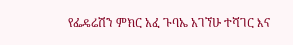የፌዴሬሽን ምክር አፈ ጉባኤ አገኘሁ ተሻገር እና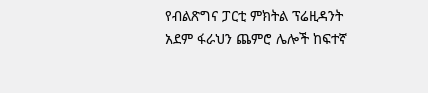የብልጽግና ፓርቲ ምክትል ፕሬዚዳንት አደም ፋራህን ጨምሮ ሌሎች ከፍተኛ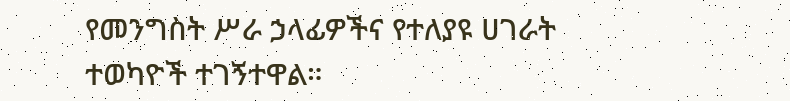የመንግስት ሥራ ኃላፊዎችና የተለያዩ ሀገራት ተወካዮች ተገኝተዋል።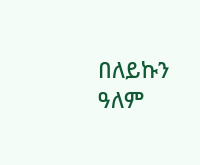በለይኩን ዓለም